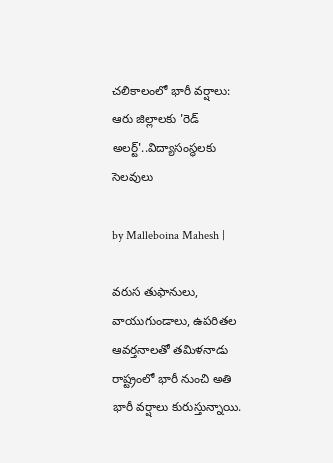చలికాలంలో భారీ వర్షాలు: ఆరు జిల్లాలకు 'రెడ్ అలర్ట్'..విద్యాసంస్థలకు సెలవులు

by Malleboina Mahesh |

వరుస తుఫానులు, వాయుగుండాలు, ఉపరితల ఆవర్తనాలతో తమిళనాడు రాష్ట్రంలో భారీ నుంచి అతి భారీ వర్షాలు కురుస్తున్నాయి.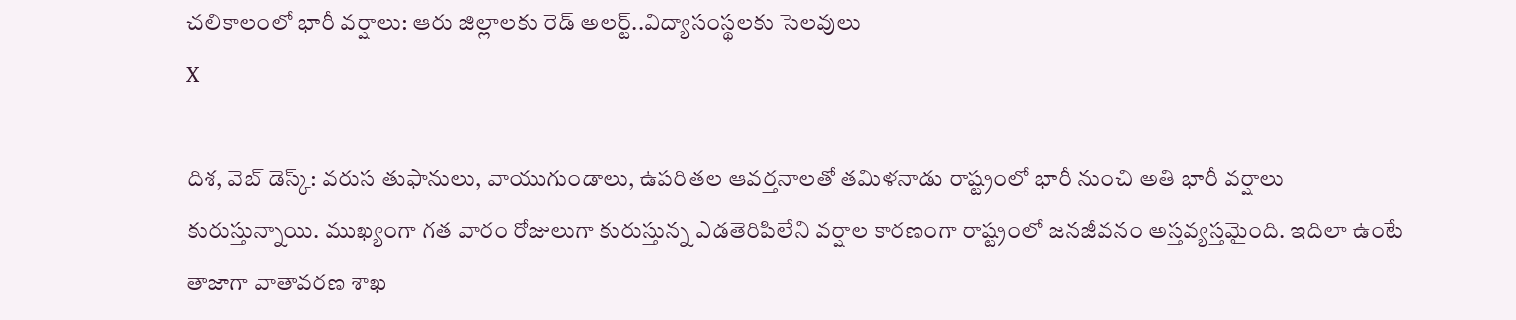చలికాలంలో భారీ వర్షాలు: ఆరు జిల్లాలకు రెడ్ అలర్ట్..విద్యాసంస్థలకు సెలవులు
X

దిశ, వెబ్ డెస్క్: వరుస తుఫానులు, వాయుగుండాలు, ఉపరితల ఆవర్తనాలతో తమిళనాడు రాష్ట్రంలో భారీ నుంచి అతి భారీ వర్షాలు కురుస్తున్నాయి. ముఖ్యంగా గత వారం రోజులుగా కురుస్తున్న ఎడతెరిపిలేని వర్షాల కారణంగా రాష్ట్రంలో జనజీవనం అస్తవ్యస్తమైంది. ఇదిలా ఉంటే తాజాగా వాతావరణ శాఖ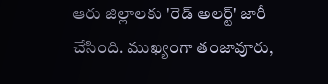ఆరు జిల్లాలకు 'రెడ్ అలర్ట్' జారీ చేసింది. ముఖ్యంగా తంజావూరు,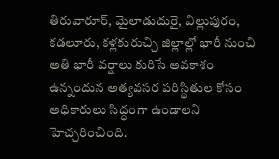తిరువారూర్‌, మైలాడుదురై, విల్లుపురం, కడలూరు, కళ్లకురుచ్చి జిల్లాల్లో భారీ నుంచి అతి భారీ వర్షాలు కురిసే అవకాశం ఉన్నందున అత్యవసర పరిస్థితుల కోసం అధికారులు సిద్ధంగా ఉండాలని హెచ్చరించింది.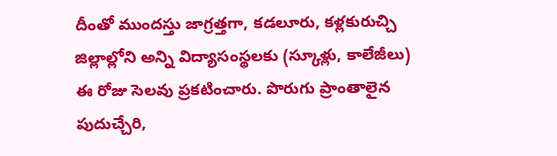దీంతో ముందస్తు జాగ్రత్తగా, కడలూరు, కళ్లకురుచ్చి జిల్లాల్లోని అన్ని విద్యాసంస్థలకు (స్కూళ్లు, కాలేజీలు) ఈ రోజు సెలవు ప్రకటించారు. పొరుగు ప్రాంతాలైన పుదుచ్చేరి,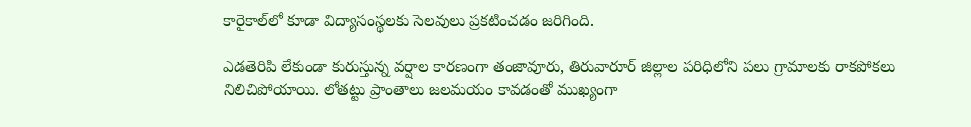కారైకాల్‌లో కూడా విద్యాసంస్థలకు సెలవులు ప్రకటించడం జరిగింది.

ఎడతెరిపి లేకుండా కురుస్తున్న వర్షాల కారణంగా తంజావూరు, తిరువారూర్‌ జిల్లాల పరిధిలోని పలు గ్రామాలకు రాకపోకలు నిలిచిపోయాయి. లోతట్టు ప్రాంతాలు జలమయం కావడంతో ముఖ్యంగా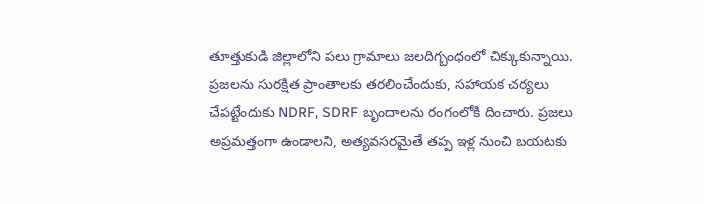తూత్తుకుడి జిల్లాలోని పలు గ్రామాలు జలదిగ్బంధంలో చిక్కుకున్నాయి. ప్రజలను సురక్షిత ప్రాంతాలకు తరలించేందుకు, సహాయక చర్యలు చేపట్టేందుకు NDRF, SDRF బృందాలను రంగంలోకి దించారు. ప్రజలు అప్రమత్తంగా ఉండాలని, అత్యవసరమైతే తప్ప ఇళ్ల నుంచి బయటకు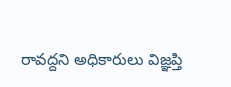రావద్దని అధికారులు విజ్ఞప్తి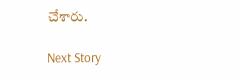చేశారు.

Next Story